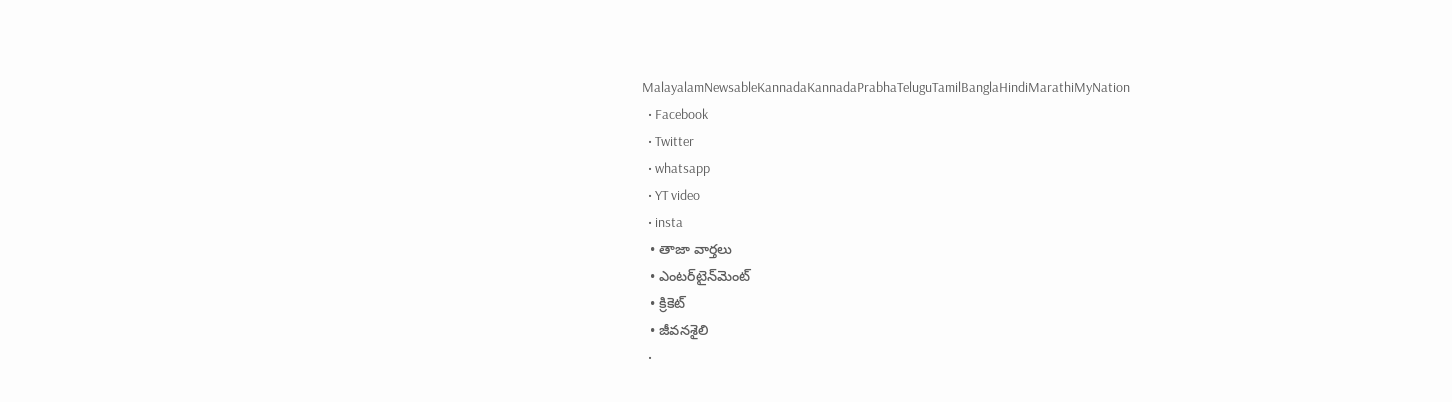MalayalamNewsableKannadaKannadaPrabhaTeluguTamilBanglaHindiMarathiMyNation
  • Facebook
  • Twitter
  • whatsapp
  • YT video
  • insta
  • తాజా వార్తలు
  • ఎంటర్‌టైన్‌మెంట్
  • క్రికెట్
  • జీవనశైలి
  •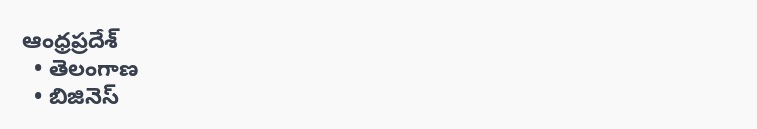ఆంధ్రప్రదేశ్
  • తెలంగాణ
  • బిజినెస్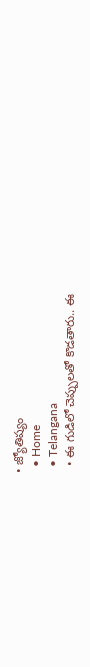• జ్యోతిష్యం
  • Home
  • Telangana
  • ఈ గుడిలో చెప్పులతో కొడతారు.. ఈ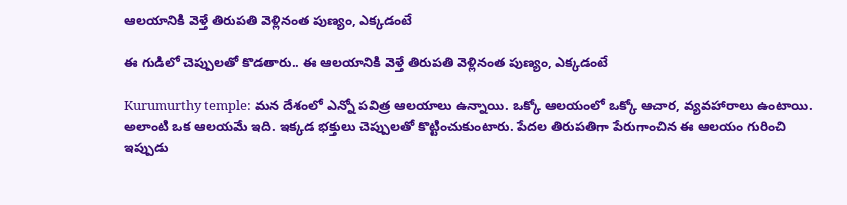ఆలయానికి వెళ్తే తిరుపతి వెళ్లినంత పుణ్యం, ఎక్కడంటే

ఈ గుడిలో చెప్పులతో కొడతారు.. ఈ ఆలయానికి వెళ్తే తిరుపతి వెళ్లినంత పుణ్యం, ఎక్కడంటే

Kurumurthy temple: మ‌న దేశంలో ఎన్నో ప‌విత్ర ఆల‌యాలు ఉన్నాయి. ఒక్కో ఆల‌యంలో ఒక్కో ఆచార‌, వ్య‌వ‌హారాలు ఉంటాయి. అలాంటి ఒక ఆల‌యమే ఇది. ఇక్క‌డ భ‌క్తులు చెప్పుల‌తో కొట్టించుకుంటారు. పేద‌ల తిరుప‌తిగా పేరుగాంచిన ఈ ఆల‌యం గురించి ఇప్పుడు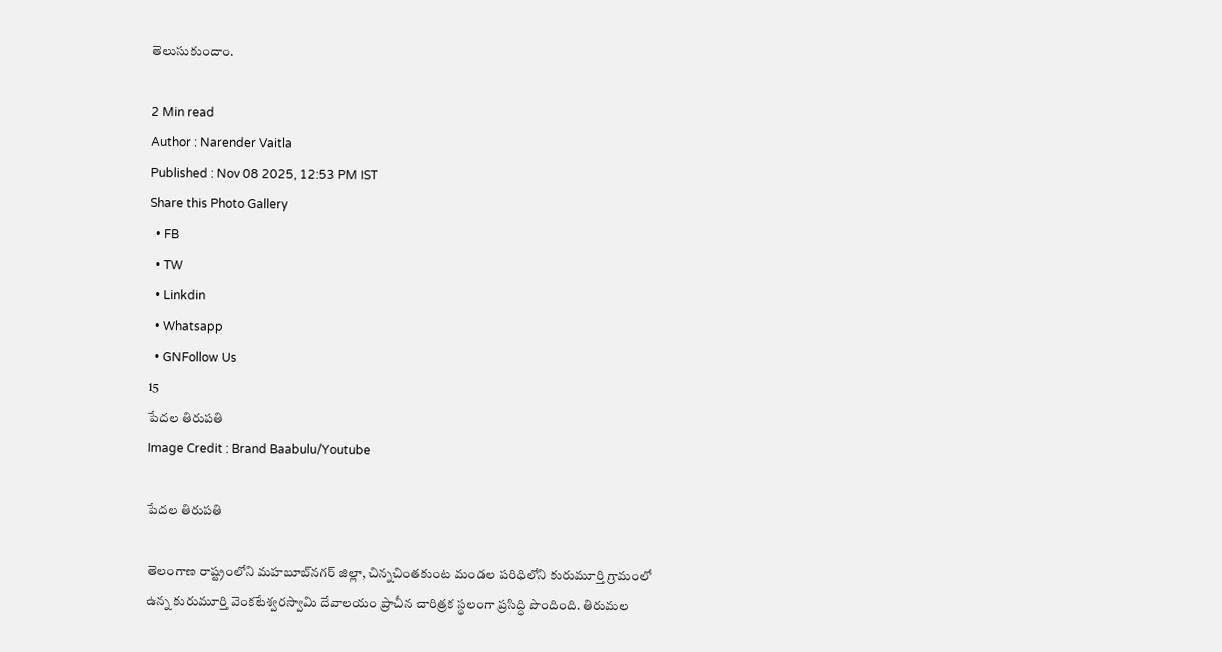తెలుసుకుందాం.

2 Min read
Author : Narender Vaitla
Published : Nov 08 2025, 12:53 PM IST
Share this Photo Gallery
  • FB
  • TW
  • Linkdin
  • Whatsapp
  • GNFollow Us
15
పేదల తిరుపతి
Image Credit : Brand Baabulu/Youtube

పేదల తిరుపతి

తెలంగాణ రాష్ట్రంలోని మహబూబ్‌నగర్ జిల్లా, చిన్నచింతకుంట మండల పరిధిలోని కురుమూర్తి గ్రామంలో ఉన్న కురుమూర్తి వెంకటేశ్వరస్వామి దేవాలయం ప్రాచీన చారిత్రక స్థలంగా ప్రసిద్ధి పొందింది. తిరుమల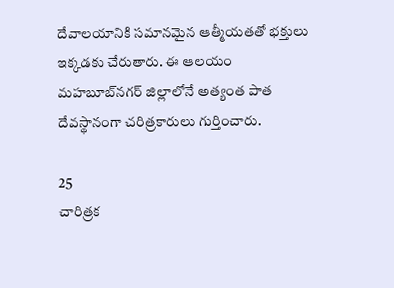దేవాలయానికి సమానమైన ఆత్మీయతతో భక్తులు ఇక్కడకు చేరుతారు. ఈ ఆలయం మహబూబ్‌నగర్ జిల్లాలోనే అత్యంత పాత దేవస్థానంగా చరిత్రకారులు గుర్తించారు.

25
చారిత్రక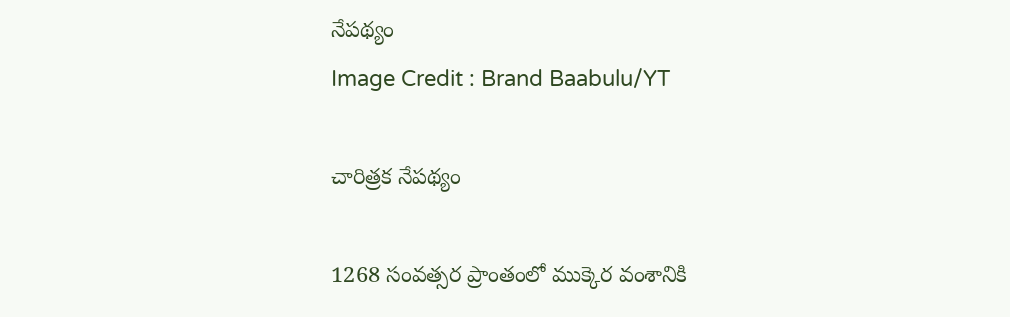నేపథ్యం
Image Credit : Brand Baabulu/YT

చారిత్రక నేపథ్యం

1268 సంవత్సర ప్రాంతంలో ముక్కెర వంశానికి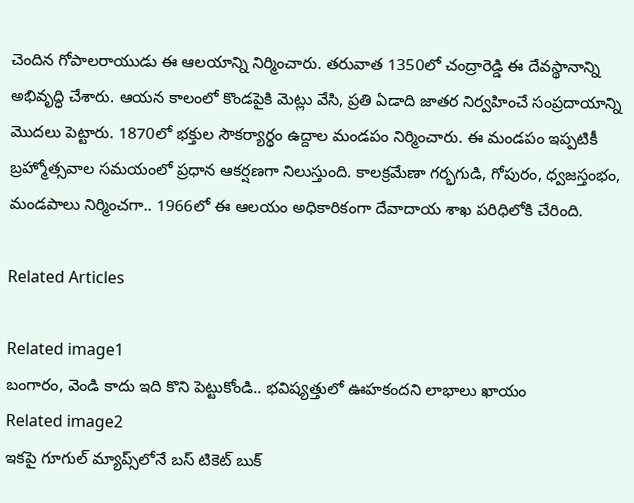చెందిన గోపాలరాయుడు ఈ ఆలయాన్ని నిర్మించారు. తరువాత 1350లో చంద్రారెడ్డి ఈ దేవస్థానాన్ని అభివృద్ధి చేశారు. ఆయన కాలంలో కొండపైకి మెట్లు వేసి, ప్రతి ఏడాది జాతర నిర్వహించే సంప్రదాయాన్ని మొదలు పెట్టారు. 1870లో భక్తుల సౌకర్యార్థం ఉద్దాల మండపం నిర్మించారు. ఈ మండపం ఇప్పటికీ బ్రహ్మోత్సవాల సమయంలో ప్రధాన ఆకర్షణగా నిలుస్తుంది. కాలక్రమేణా గర్భగుడి, గోపురం, ధ్వజస్తంభం, మండపాలు నిర్మించ‌గా.. 1966లో ఈ ఆలయం అధికారికంగా దేవాదాయ శాఖ పరిధిలోకి చేరింది.

Related Articles

Related image1
బంగారం, వెండి కాదు ఇది కొని పెట్టుకోండి.. భవిష్యత్తులో ఊహకందని లాభాలు ఖాయం
Related image2
ఇక‌పై గూగుల్ మ్యాప్స్‌లోనే బ‌స్ టికెట్ బుక్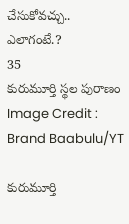చేసుకోవ‌చ్చు.. ఎలాగంటే.?
35
కురుమూర్తి స్థల పురాణం
Image Credit : Brand Baabulu/YT

కురుమూర్తి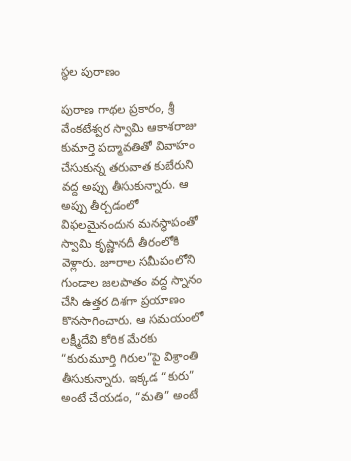స్థల పురాణం

పురాణ గాథల ప్రకారం, శ్రీ వేంకటేశ్వర స్వామి ఆకాశరాజు కుమార్తె పద్మావతితో వివాహం చేసుకున్న తరువాత కుబేరుని వద్ద అప్పు తీసుకున్నారు. ఆ అప్పు తీర్చడంలో విఫలమైనందున మనస్థాపంతో స్వామి కృష్ణానదీ తీరంలోకి వెళ్లారు. జూరాల సమీపంలోని గుండాల జలపాతం వద్ద స్నానం చేసి ఉత్తర దిశగా ప్రయాణం కొనసాగించారు. ఆ సమయంలో లక్ష్మీదేవి కోరిక మేరకు “కురుమూర్తి గిరుల”పై విశ్రాంతి తీసుకున్నారు. ఇక్కడ “కురు” అంటే చేయడం, “మతి” అంటే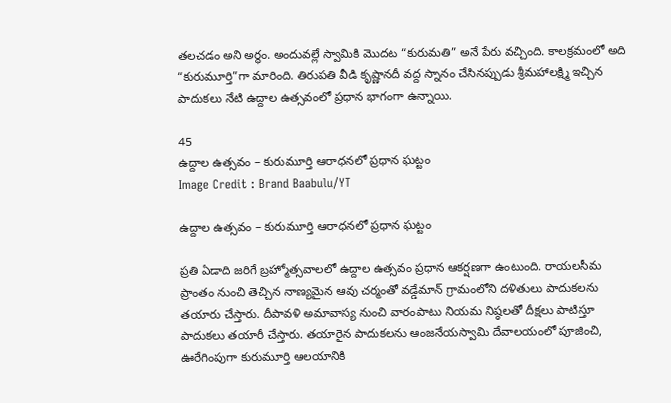తలచడం అని అర్థం. అందువల్లే స్వామికి మొదట “కురుమతి” అనే పేరు వచ్చింది. కాలక్రమంలో అది “కురుమూర్తి”గా మారింది. తిరుపతి వీడి కృష్ణానదీ వద్ద స్నానం చేసినప్పుడు శ్రీమహాలక్ష్మి ఇచ్చిన పాదుకలు నేటి ఉద్దాల ఉత్సవంలో ప్రధాన భాగంగా ఉన్నాయి.

45
ఉద్దాల ఉత్సవం – కురుమూర్తి ఆరాధనలో ప్రధాన ఘట్టం
Image Credit : Brand Baabulu/YT

ఉద్దాల ఉత్సవం – కురుమూర్తి ఆరాధనలో ప్రధాన ఘట్టం

ప్రతి ఏడాది జరిగే బ్రహ్మోత్సవాలలో ఉద్దాల ఉత్సవం ప్రధాన ఆకర్షణగా ఉంటుంది. రాయలసీమ ప్రాంతం నుంచి తెచ్చిన నాణ్యమైన ఆవు చర్మంతో వడ్డేమాన్ గ్రామంలోని దళితులు పాదుకలను తయారు చేస్తారు. దీపావళి అమావాస్య నుంచి వారంపాటు నియమ నిష్ఠలతో దీక్షలు పాటిస్తూ పాదుకలు తయారీ చేస్తారు. తయారైన పాదుకలను ఆంజనేయస్వామి దేవాలయంలో పూజించి, ఊరేగింపుగా కురుమూర్తి ఆలయానికి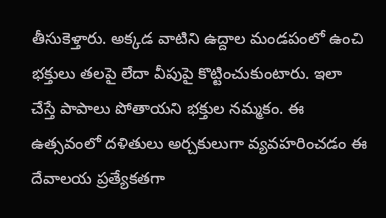తీసుకెళ్తారు. అక్కడ వాటిని ఉద్దాల మండపంలో ఉంచి భక్తులు తలపై లేదా వీపుపై కొట్టించుకుంటారు. ఇలా చేస్తే పాపాలు పోతాయని భక్తుల నమ్మకం. ఈ ఉత్సవంలో దళితులు అర్చకులుగా వ్యవహరించడం ఈ దేవాలయ ప్ర‌త్యేక‌త‌గా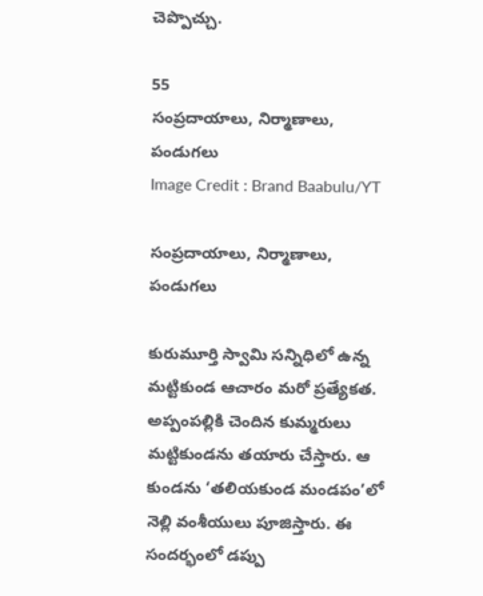చెప్పొచ్చు.

55
సంప్రదాయాలు, నిర్మాణాలు, పండుగలు
Image Credit : Brand Baabulu/YT

సంప్రదాయాలు, నిర్మాణాలు, పండుగలు

కురుమూర్తి స్వామి సన్నిధిలో ఉన్న మట్టికుండ ఆచారం మరో ప్రత్యేకత. అప్పంపల్లికి చెందిన కుమ్మరులు మట్టికుండను తయారు చేస్తారు. ఆ కుండను ‘తలియకుండ మండపం’లో నెల్లి వంశీయులు పూజిస్తారు. ఈ సందర్భంలో డప్పు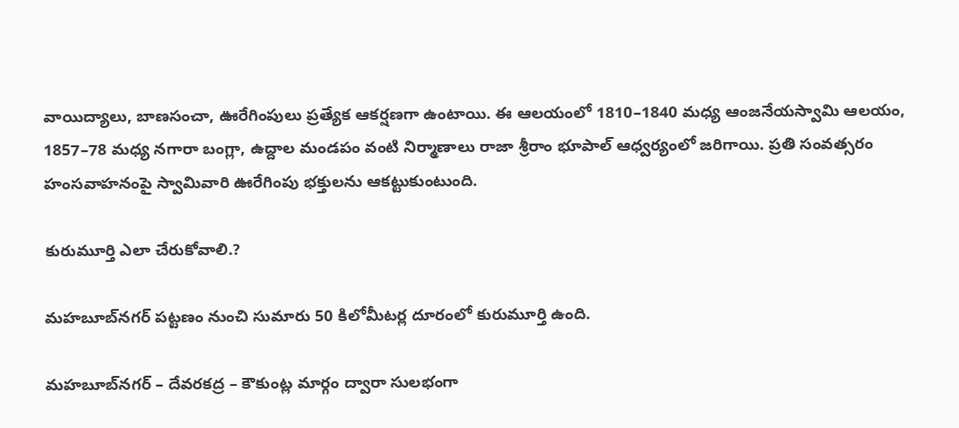వాయిద్యాలు, బాణసంచా, ఊరేగింపులు ప్రత్యేక ఆకర్షణగా ఉంటాయి. ఈ ఆలయంలో 1810–1840 మధ్య ఆంజనేయస్వామి ఆలయం, 1857–78 మధ్య నగారా బంగ్లా, ఉద్దాల మండపం వంటి నిర్మాణాలు రాజా శ్రీరాం భూపాల్ ఆధ్వర్యంలో జరిగాయి. ప్రతి సంవత్సరం హంసవాహనంపై స్వామివారి ఊరేగింపు భక్తులను ఆకట్టుకుంటుంది.

కురుమూర్తి ఎలా చేరుకోవాలి.?

మహబూబ్‌నగర్ పట్టణం నుంచి సుమారు 50 కిలోమీటర్ల దూరంలో కురుమూర్తి ఉంది.

మహబూబ్‌నగర్ – దేవరకద్ర – కౌకుంట్ల మార్గం ద్వారా సులభంగా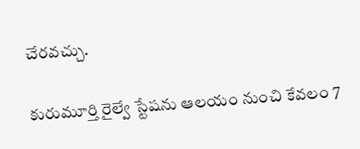చేరవచ్చు.

కురుమూర్తి రైల్వే స్టేషను ఆలయం నుంచి కేవలం 7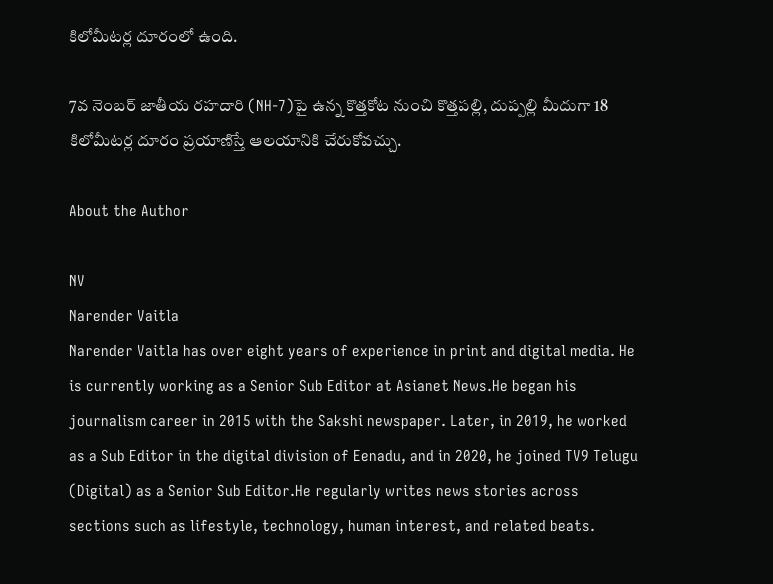కిలోమీటర్ల దూరంలో ఉంది.

7వ నెంబర్ జాతీయ రహదారి (NH-7)పై ఉన్న కొత్తకోట నుంచి కొత్తపల్లి, దుప్పల్లి మీదుగా 18 కిలోమీటర్ల దూరం ప్రయాణిస్తే ఆలయానికి చేరుకోవచ్చు.

About the Author

NV
Narender Vaitla
Narender Vaitla has over eight years of experience in print and digital media. He is currently working as a Senior Sub Editor at Asianet News.He began his journalism career in 2015 with the Sakshi newspaper. Later, in 2019, he worked as a Sub Editor in the digital division of Eenadu, and in 2020, he joined TV9 Telugu (Digital) as a Senior Sub Editor.He regularly writes news stories across sections such as lifestyle, technology, human interest, and related beats.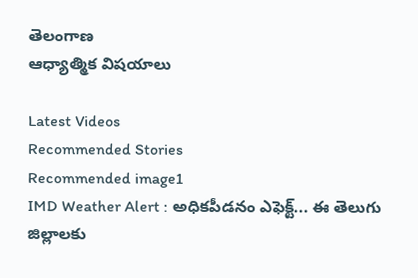తెలంగాణ
ఆధ్యాత్మిక విషయాలు

Latest Videos
Recommended Stories
Recommended image1
IMD Weather Alert : అధికపీడనం ఎఫెక్ట్... ఈ తెలుగు జిల్లాలకు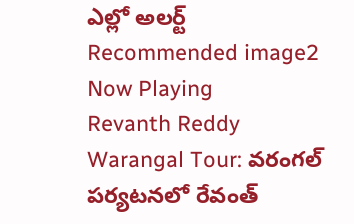ఎల్లో అలర్ట్
Recommended image2
Now Playing
Revanth Reddy Warangal Tour: వరంగల్ పర్యటనలో రేవంత్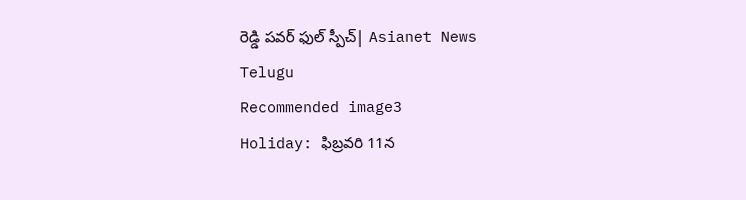రెడ్డి పవర్ ఫుల్ స్పీచ్| Asianet News Telugu
Recommended image3
Holiday: ఫిబ్ర‌వ‌రి 11న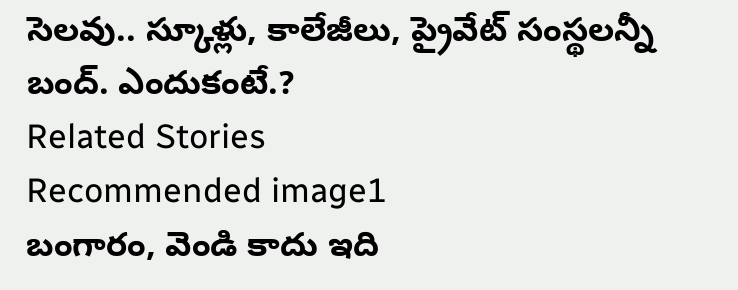సెల‌వు.. స్కూళ్లు, కాలేజీలు, ప్రైవేట్ సంస్థ‌ల‌న్నీ బంద్‌. ఎందుకంటే.?
Related Stories
Recommended image1
బంగారం, వెండి కాదు ఇది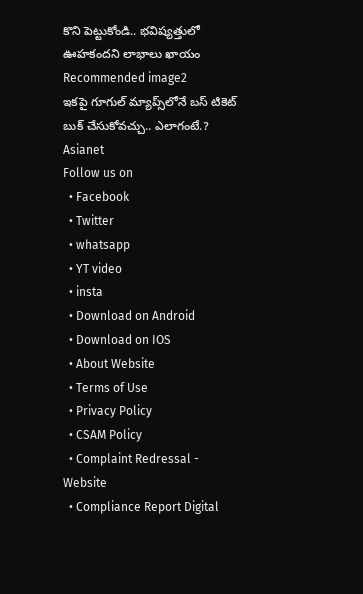కొని పెట్టుకోండి.. భవిష్యత్తులో ఊహకందని లాభాలు ఖాయం
Recommended image2
ఇక‌పై గూగుల్ మ్యాప్స్‌లోనే బ‌స్ టికెట్ బుక్ చేసుకోవ‌చ్చు.. ఎలాగంటే.?
Asianet
Follow us on
  • Facebook
  • Twitter
  • whatsapp
  • YT video
  • insta
  • Download on Android
  • Download on IOS
  • About Website
  • Terms of Use
  • Privacy Policy
  • CSAM Policy
  • Complaint Redressal - Website
  • Compliance Report Digital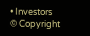• Investors
© Copyright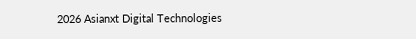2026 Asianxt Digital Technologies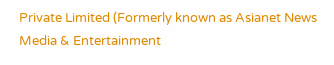Private Limited (Formerly known as Asianet News Media & Entertainment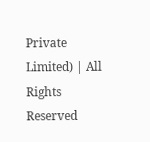Private Limited) | All Rights Reserved